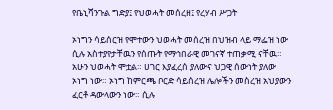የቤኒሻንጉል ግድያ፤ የህወሓት መሰረዘ፤ የረሃብ ሥጋት

ኦነግን ሳይሰርዝ የሞተውን ህወሓት መሰረዝ በህዝብ ላይ ማፌዝ ነው ሲሉ አስተያየታቸዉን የሰጡት የማኅበራዊ መገናኛ ተጠቃሚ ናቸዉ። አሁን ህወሓት ሞቷል። ሀገር እያፈረሰ ያለውና ህጋዊ ሰውነት ያለው ኦነግ ነው። ኦነግ ከምርጫ ቦርድ ሳይሰረዝ ሌሎችን መስረዝ አህያውን ፈርቶ ዳውላውን ነው። ሲሉ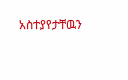አስተያየታቸዉን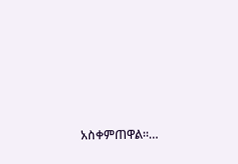አስቀምጠዋል።…